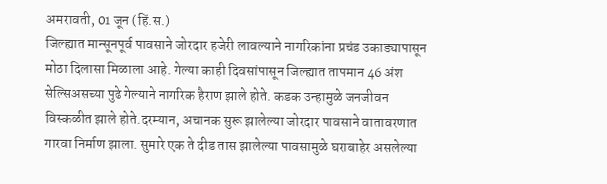अमरावती, 01 जून (हिं.स.)
जिल्ह्यात मान्सूनपूर्व पावसाने जोरदार हजेरी लावल्याने नागरिकांना प्रचंड उकाड्यापासून मोठा दिलासा मिळाला आहे. गेल्या काही दिवसांपासून जिल्ह्यात तापमान 46 अंश सेल्सिअसच्या पुढे गेल्याने नागरिक हैराण झाले होते. कडक उन्हामुळे जनजीवन विस्कळीत झाले होते.दरम्यान, अचानक सुरू झालेल्या जोरदार पावसाने वातावरणात गारवा निर्माण झाला. सुमारे एक ते दीड तास झालेल्या पावसामुळे घराबाहेर असलेल्या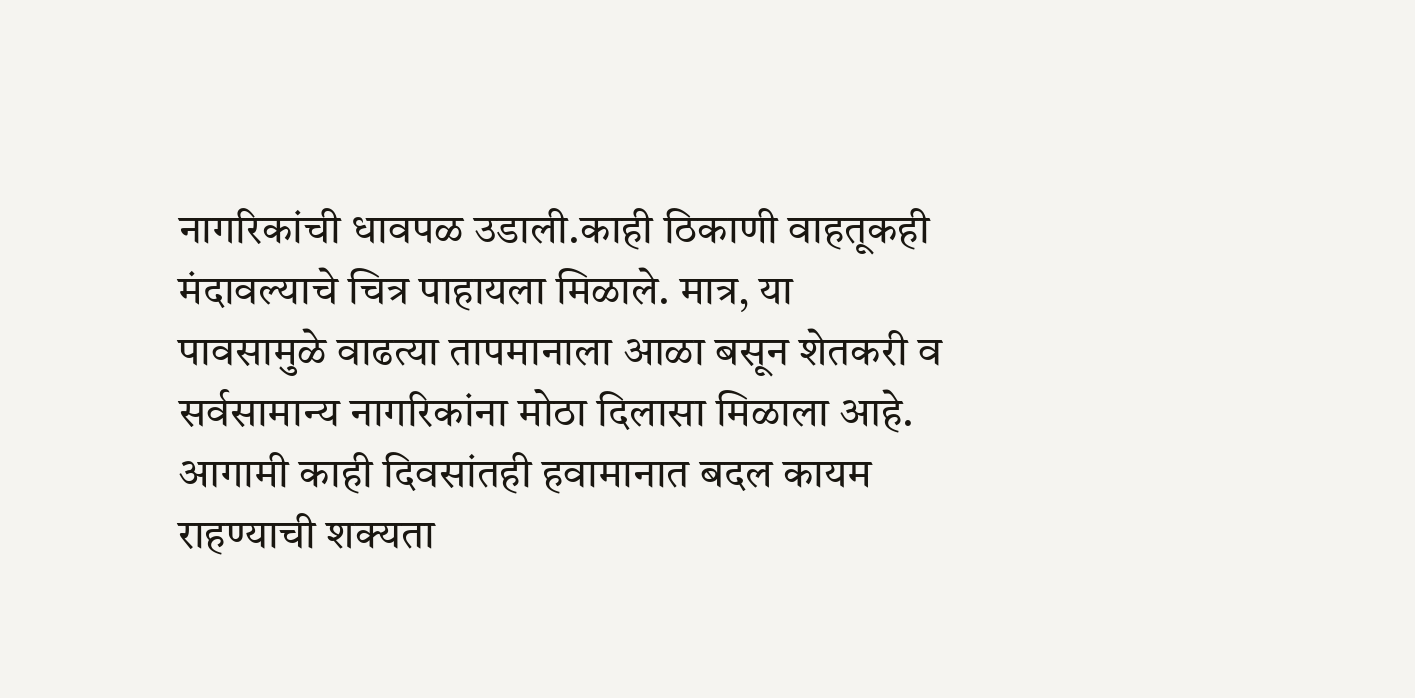नागरिकांची धावपळ उडाली.काही ठिकाणी वाहतूकही मंदावल्याचे चित्र पाहायला मिळाले. मात्र, या पावसामुळे वाढत्या तापमानाला आळा बसून शेतकरी व सर्वसामान्य नागरिकांना मोठा दिलासा मिळाला आहे. आगामी काही दिवसांतही हवामानात बदल कायम राहण्याची शक्यता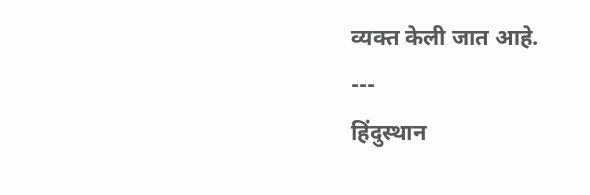व्यक्त केली जात आहे.
---
हिंदुस्थान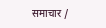समाचार /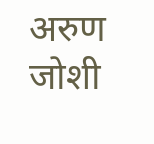अरुण जोशी